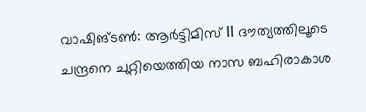വാഷിങ്ടൺ: ആർട്ടിമിസ് II ദൗത്യത്തിലൂടെ ചന്ദ്രനെ ചുറ്റിയെത്തിയ നാസ ബഹിരാകാശ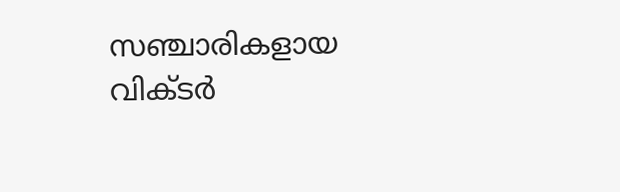സഞ്ചാരികളായ വിക്ടർ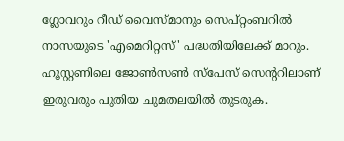ഗ്ലോവറും റീഡ് വൈസ്മാനും സെപ്റ്റംബറിൽ നാസയുടെ 'എമെറിറ്റസ്' പദ്ധതിയിലേക്ക് മാറും. ഹൂസ്റ്റണിലെ ജോൺസൺ സ്പേസ് സെന്ററിലാണ് ഇരുവരും പുതിയ ചുമതലയിൽ തുടരുക.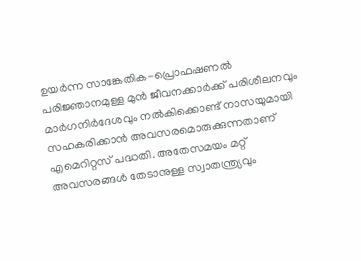ഉയർന്ന സാങ്കേതിക-പ്രൊഫഷണൽ പരിജ്ഞാനമുള്ള മുൻ ജീവനക്കാർക്ക് പരിശീലനവും മാർഗനിർദേശവും നൽകിക്കൊണ്ട് നാസയുമായി സഹകരിക്കാൻ അവസരമൊരുക്കുന്നതാണ് എമെറിറ്റസ് പദ്ധതി. അതേസമയം മറ്റ് അവസരങ്ങൾ തേടാനുള്ള സ്വാതന്ത്ര്യവും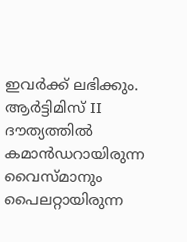ഇവർക്ക് ലഭിക്കും.
ആർട്ടിമിസ് II ദൗത്യത്തിൽ കമാൻഡറായിരുന്ന വൈസ്മാനും പൈലറ്റായിരുന്ന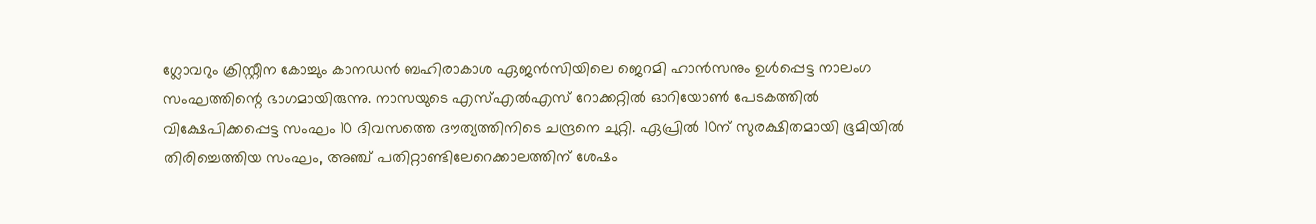ഗ്ലോവറും ക്രിസ്റ്റീന കോച്ചും കാനഡൻ ബഹിരാകാശ ഏജൻസിയിലെ ജെറമി ഹാൻസനും ഉൾപ്പെട്ട നാലംഗ സംഘത്തിന്റെ ഭാഗമായിരുന്നു. നാസയുടെ എസ്എൽഎസ് റോക്കറ്റിൽ ഓറിയോൺ പേടകത്തിൽ വിക്ഷേപിക്കപ്പെട്ട സംഘം 10 ദിവസത്തെ ദൗത്യത്തിനിടെ ചന്ദ്രനെ ചുറ്റി. ഏപ്രിൽ 10ന് സുരക്ഷിതമായി ഭൂമിയിൽ തിരിച്ചെത്തിയ സംഘം, അഞ്ച് പതിറ്റാണ്ടിലേറെക്കാലത്തിന് ശേഷം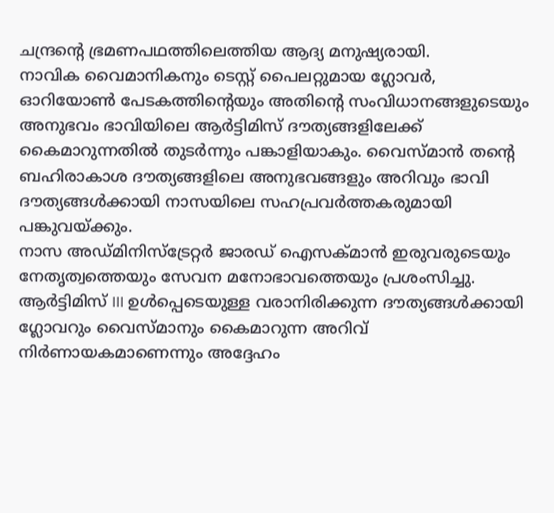ചന്ദ്രന്റെ ഭ്രമണപഥത്തിലെത്തിയ ആദ്യ മനുഷ്യരായി.
നാവിക വൈമാനികനും ടെസ്റ്റ് പൈലറ്റുമായ ഗ്ലോവർ, ഓറിയോൺ പേടകത്തിന്റെയും അതിന്റെ സംവിധാനങ്ങളുടെയും അനുഭവം ഭാവിയിലെ ആർട്ടിമിസ് ദൗത്യങ്ങളിലേക്ക് കൈമാറുന്നതിൽ തുടർന്നും പങ്കാളിയാകും. വൈസ്മാൻ തന്റെ ബഹിരാകാശ ദൗത്യങ്ങളിലെ അനുഭവങ്ങളും അറിവും ഭാവി ദൗത്യങ്ങൾക്കായി നാസയിലെ സഹപ്രവർത്തകരുമായി പങ്കുവയ്ക്കും.
നാസ അഡ്മിനിസ്ട്രേറ്റർ ജാരഡ് ഐസക്മാൻ ഇരുവരുടെയും നേതൃത്വത്തെയും സേവന മനോഭാവത്തെയും പ്രശംസിച്ചു. ആർട്ടിമിസ് III ഉൾപ്പെടെയുള്ള വരാനിരിക്കുന്ന ദൗത്യങ്ങൾക്കായി ഗ്ലോവറും വൈസ്മാനും കൈമാറുന്ന അറിവ് നിർണായകമാണെന്നും അദ്ദേഹം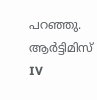പറഞ്ഞു. ആർട്ടിമിസ് IV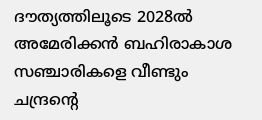ദൗത്യത്തിലൂടെ 2028ൽ അമേരിക്കൻ ബഹിരാകാശ സഞ്ചാരികളെ വീണ്ടും ചന്ദ്രന്റെ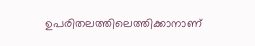ഉപരിതലത്തിലെത്തിക്കാനാണ്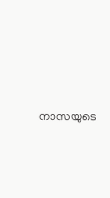നാസയുടെ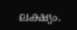ലക്ഷ്യം.